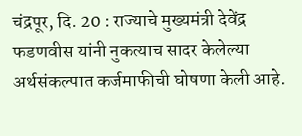चंद्रपूर, दि. 20 : राज्याचे मुख्यमंत्री देवेंद्र फडणवीस यांनी नुकत्याच सादर केलेल्या अर्थसंकल्पात कर्जमाफीची घोषणा केली आहे.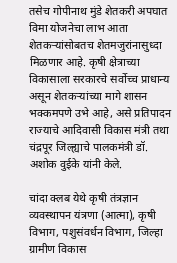तसेच गोपीनाथ मुंडे शेतकरी अपघात विमा योजनेचा लाभ आता शेतकऱ्यांसोबतच शेतमजुरांनासुध्दा मिळणार आहे. कृषी क्षेत्राच्या विकासाला सरकारचे सर्वोच्च प्राधान्य असून शेतकऱ्यांच्या मागे शासन भक्कमपणे उभे आहे, असे प्रतिपादन राज्याचे आदिवासी विकास मंत्री तथा चंद्रपूर जिल्ह्याचे पालकमंत्री डॉ. अशोक वुईके यांनी केले.

चांदा क्लब येथे कृषी तंत्रज्ञान व्यवस्थापन यंत्रणा (आत्मा), कृषी विभाग, पशुसंवर्धन विभाग, जिल्हा ग्रामीण विकास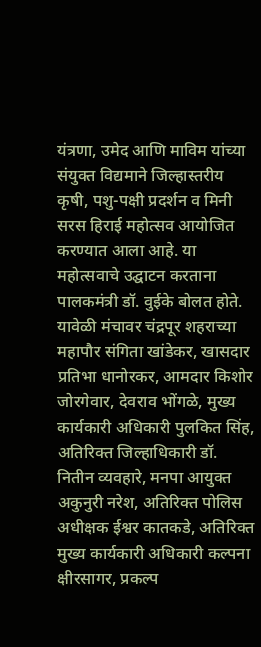यंत्रणा, उमेद आणि माविम यांच्या संयुक्त विद्यमाने जिल्हास्तरीय कृषी, पशु-पक्षी प्रदर्शन व मिनी सरस हिराई महोत्सव आयोजित करण्यात आला आहे. या महोत्सवाचे उद्घाटन करताना पालकमंत्री डॉ. वुईके बोलत होते.
यावेळी मंचावर चंद्रपूर शहराच्या महापौर संगिता खांडेकर, खासदार प्रतिभा धानोरकर, आमदार किशोर जोरगेवार, देवराव भोंगळे, मुख्य कार्यकारी अधिकारी पुलकित सिंह, अतिरिक्त जिल्हाधिकारी डॉ. नितीन व्यवहारे, मनपा आयुक्त अकुनुरी नरेश, अतिरिक्त पोलिस अधीक्षक ईश्वर कातकडे, अतिरिक्त मुख्य कार्यकारी अधिकारी कल्पना क्षीरसागर, प्रकल्प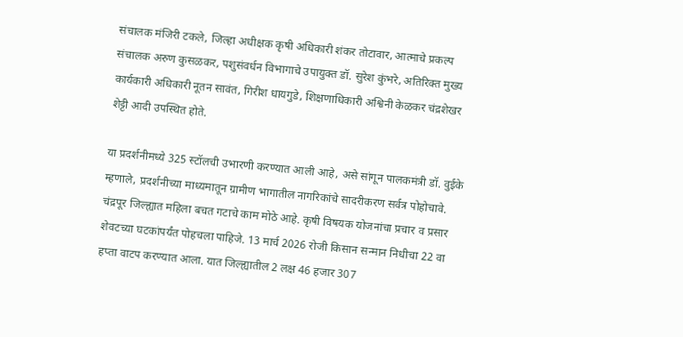संचालक मंजिरी टकले, जिल्हा अधीक्षक कृषी अधिकारी शंकर तोटावार, आत्माचे प्रकल्प संचालक अरुण कुसळकर, पशुसंवर्धन विभागाचे उपायुक्त डॉ. सुरेश कुंभरे, अतिरिक्त मुख्य कार्यकारी अधिकारी नूतन सावंत, गिरीश धायगुडे, शिक्षणाधिकारी अश्विनी केळकर चंद्रशेखर शेट्टी आदी उपस्थित होते.

या प्रदर्शनीमध्ये 325 स्टॉलची उभारणी करण्यात आली आहे, असे सांगून पालकमंत्री डॉ. वुईके म्हणाले, प्रदर्शनीच्या माध्यमातून ग्रामीण भागातील नागरिकांचे सादरीकरण सर्वत्र पोहोचावे. चंद्रपूर जिल्ह्यात महिला बचत गटाचे काम मोठे आहे. कृषी विषयक योजनांचा प्रचार व प्रसार शेवटच्या घटकांपर्यंत पोहचला पाहिजे. 13 मार्च 2026 रोजी किसान सन्मान निधीचा 22 वा हप्ता वाटप करण्यात आला. यात जिल्ह्यातील 2 लक्ष 46 हजार 307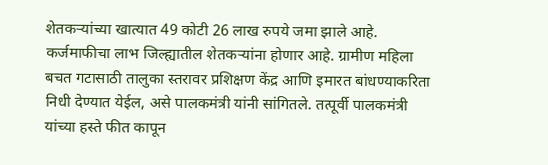शेतकऱ्यांच्या खात्यात 49 कोटी 26 लाख रुपये जमा झाले आहे. कर्जमाफीचा लाभ जिल्ह्यातील शेतकऱ्यांना होणार आहे. ग्रामीण महिला बचत गटासाठी तालुका स्तरावर प्रशिक्षण केंद्र आणि इमारत बांधण्याकरिता निधी देण्यात येईल, असे पालकमंत्री यांनी सांगितले. तत्पूर्वी पालकमंत्री यांच्या हस्ते फीत कापून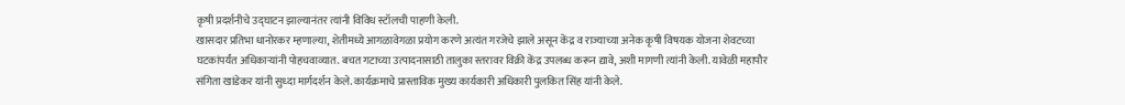कृषी प्रदर्शनीचे उद्घाटन झाल्यानंतर त्यांनी विविध स्टॉलची पाहणी केली.
खासदार प्रतिभा धानोरकर म्हणाल्या, शेतीमध्ये आगळावेगळा प्रयोग करणे अत्यंत गरजेचे झाले असून केंद्र व राज्याच्या अनेक कृषी विषयक योजना शेवटच्या घटकांपर्यंत अधिकाऱ्यांनी पोहचवाव्यात. बचत गटाच्या उत्पादनासाठी तालुका स्तरावर विक्री केंद्र उपलब्ध करून द्यावे, अशी मागणी त्यांनी केली. यावेळी महापौर संगिता खांडेकर यांनी सुध्दा मार्गदर्शन केले. कार्यक्रमाचे प्रास्ताविक मुख्य कार्यकारी अधिकारी पुलकित सिंह यांनी केले.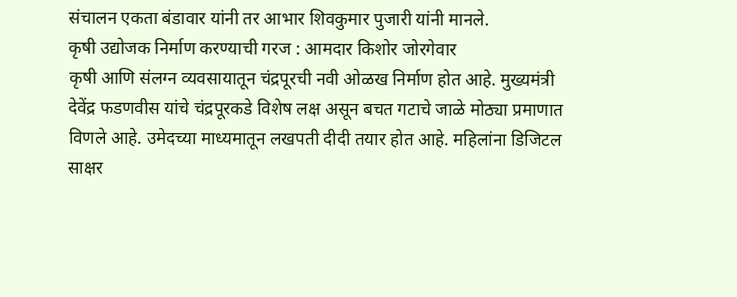संचालन एकता बंडावार यांनी तर आभार शिवकुमार पुजारी यांनी मानले.
कृषी उद्योजक निर्माण करण्याची गरज : आमदार किशोर जोरगेवार
कृषी आणि संलग्न व्यवसायातून चंद्रपूरची नवी ओळख निर्माण होत आहे. मुख्यमंत्री देवेंद्र फडणवीस यांचे चंद्रपूरकडे विशेष लक्ष असून बचत गटाचे जाळे मोठ्या प्रमाणात विणले आहे. उमेदच्या माध्यमातून लखपती दीदी तयार होत आहे. महिलांना डिजिटल साक्षर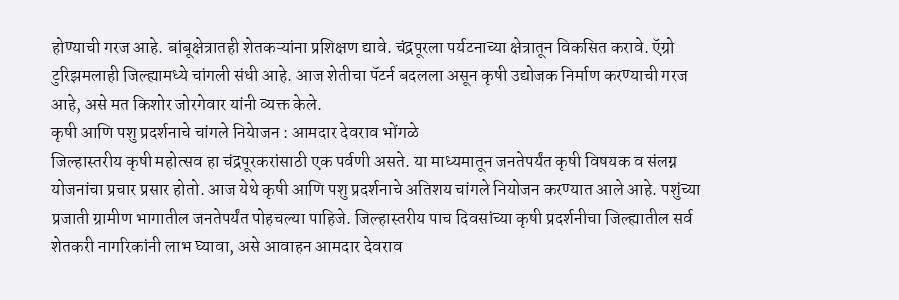होण्याची गरज आहे. बांबूक्षेत्रातही शेतकऱ्यांना प्रशिक्षण द्यावे. चंद्रपूरला पर्यटनाच्या क्षेत्रातून विकसित करावे. ऍग्रो टुरिझमलाही जिल्ह्यामध्ये चांगली संधी आहे. आज शेतीचा पॅटर्न बदलला असून कृषी उद्योजक निर्माण करण्याची गरज आहे, असे मत किशोर जोरगेवार यांनी व्यक्त केले.
कृषी आणि पशु प्रदर्शनाचे चांगले नियेाजन : आमदार देवराव भोंगळे
जिल्हास्तरीय कृषी महोत्सव हा चंद्रपूरकरांसाठी एक पर्वणी असते. या माध्यमातून जनतेपर्यंत कृषी विषयक व संलग्न योजनांचा प्रचार प्रसार होतो. आज येथे कृषी आणि पशु प्रदर्शनाचे अतिशय चांगले नियोजन करण्यात आले आहे. पशुंच्या प्रजाती ग्रामीण भागातील जनतेपर्यंत पोहचल्या पाहिजे. जिल्हास्तरीय पाच दिवसांच्या कृषी प्रदर्शनीचा जिल्ह्यातील सर्व शेतकरी नागरिकांनी लाभ घ्यावा, असे आवाहन आमदार देवराव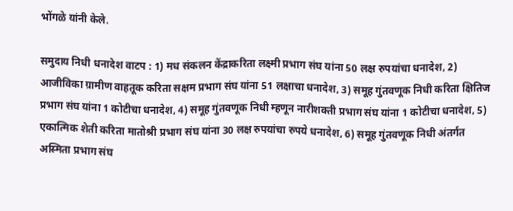भोंगळे यांनी केले.

समुदाय निधी धनादेश वाटप : 1) मध संकलन केंद्राकरिता लक्ष्मी प्रभाग संघ यांना 50 लक्ष रुपयांचा धनादेश, 2) आजीविका ग्रामीण वाहतूक करिता सक्षम प्रभाग संघ यांना 51 लक्षाचा धनादेश, 3) समूह गुंतवणूक निधी करिता क्षितिज प्रभाग संघ यांना 1 कोटीचा धनादेश, 4) समूह गुंतवणूक निधी म्हणून नारीशक्ती प्रभाग संघ यांना 1 कोटीचा धनादेश, 5) एकात्मिक शेती करिता मातोश्री प्रभाग संघ यांना 30 लक्ष रुपयांचा रुपये धनादेश, 6) समूह गुंतवणूक निधी अंतर्गत अस्मिता प्रभाग संघ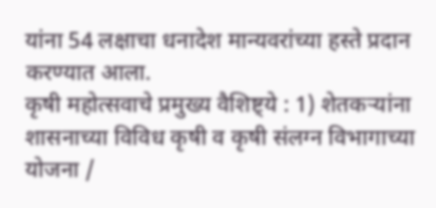यांना 54 लक्षाचा धनादेश मान्यवरांच्या हस्ते प्रदान करण्यात आला.
कृषी महोत्सवाचे प्रमुख्य वैशिष्ट्ये : 1) शेतकऱ्यांना शासनाच्या विविध कृषी व कृषी संलग्न विभागाच्या योजना /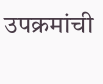उपक्रमांची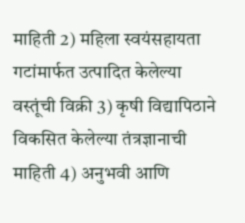माहिती 2) महिला स्वयंसहायता गटांमार्फत उत्पादित केलेल्या वस्तूंची विक्री 3) कृषी विद्यापिठाने विकसित केलेल्या तंत्रज्ञानाची माहिती 4) अनुभवी आणि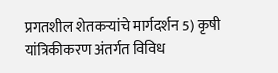प्रगतशील शेतकऱ्यांचे मार्गदर्शन 5) कृषी यांत्रिकीकरण अंतर्गत विविध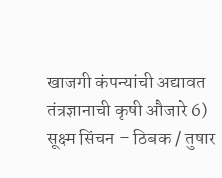खाजगी कंपन्यांची अद्यावत तंत्रज्ञानाची कृषी औजारे 6) सूक्ष्म सिंचन – ठिबक / तुषार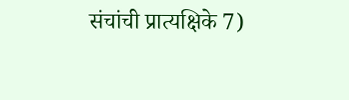संचांची प्रात्यक्षिके 7)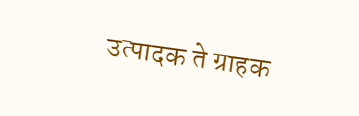उत्पादक ते ग्राहक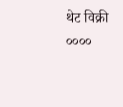थेट विक्री
००००